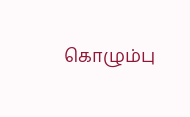கொழும்பு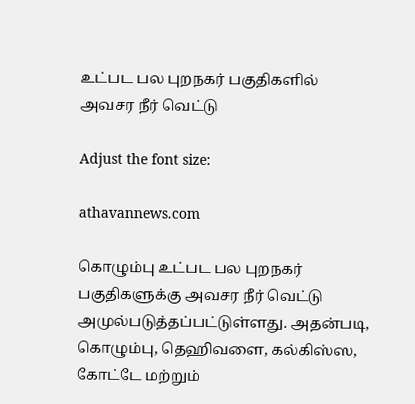உட்பட பல புறநகர் பகுதிகளில் அவசர நீர் வெட்டு

Adjust the font size:

athavannews.com

கொழும்பு உட்பட பல புறநகர் பகுதிகளுக்கு அவசர நீர் வெட்டு அமுல்படுத்தப்பட்டுள்ளது. அதன்படி, கொழும்பு, தெஹிவளை, கல்கிஸ்ஸ, கோட்டே மற்றும்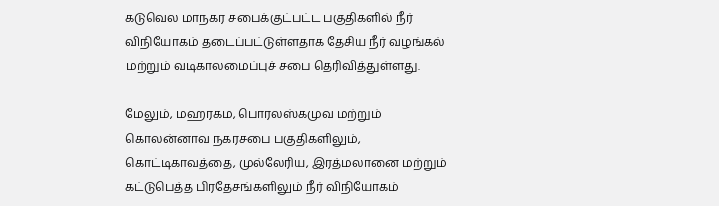கடுவெல மாநகர சபைக்குட்பட்ட பகுதிகளில் நீர் விநியோகம் தடைப்பட்டுள்ளதாக தேசிய நீர் வழங்கல் மற்றும் வடிகாலமைப்புச் சபை தெரிவித்துள்ளது.

மேலும், மஹரகம, பொரலஸ்கமுவ மற்றும் கொலன்னாவ நகரசபை பகுதிகளிலும், கொட்டிகாவத்தை, முல்லேரிய, இரத்மலானை மற்றும் கட்டுபெத்த பிரதேசங்களிலும் நீர் விநியோகம்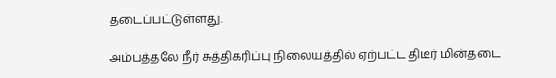தடைப்பட்டுள்ளது.

அம்பத்தலே நீர் சுத்திகரிப்பு நிலையத்தில் ஏற்பட்ட திடீர் மின்தடை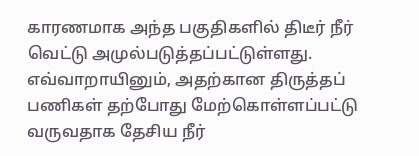காரணமாக அந்த பகுதிகளில் திடீர் நீர் வெட்டு அமுல்படுத்தப்பட்டுள்ளது. எவ்வாறாயினும், அதற்கான திருத்தப் பணிகள் தற்போது மேற்கொள்ளப்பட்டு வருவதாக தேசிய நீர்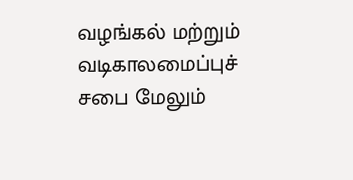வழங்கல் மற்றும் வடிகாலமைப்புச் சபை மேலும்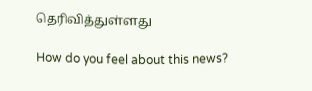தெரிவித்துள்ளது

How do you feel about this news?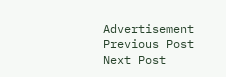Advertisement
Previous Post Next Post